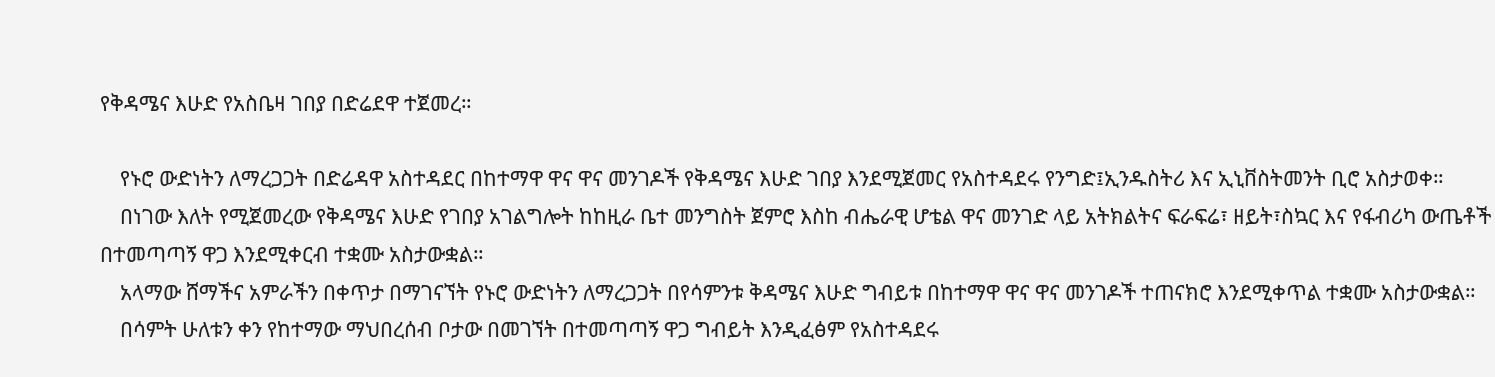የቅዳሜና እሁድ የአስቤዛ ገበያ በድሬደዋ ተጀመረ።

    የኑሮ ውድነትን ለማረጋጋት በድሬዳዋ አስተዳደር በከተማዋ ዋና ዋና መንገዶች የቅዳሜና እሁድ ገበያ እንደሚጀመር የአስተዳደሩ የንግድ፤ኢንዱስትሪ እና ኢኒቨስትመንት ቢሮ አስታወቀ።
    በነገው እለት የሚጀመረው የቅዳሜና እሁድ የገበያ አገልግሎት ከከዚራ ቤተ መንግስት ጀምሮ እስከ ብሔራዊ ሆቴል ዋና መንገድ ላይ አትክልትና ፍራፍሬ፣ ዘይት፣ስኳር እና የፋብሪካ ውጤቶች በተመጣጣኝ ዋጋ እንደሚቀርብ ተቋሙ አስታውቋል።
    አላማው ሸማችና አምራችን በቀጥታ በማገናኘት የኑሮ ውድነትን ለማረጋጋት በየሳምንቱ ቅዳሜና እሁድ ግብይቱ በከተማዋ ዋና ዋና መንገዶች ተጠናክሮ እንደሚቀጥል ተቋሙ አስታውቋል።
    በሳምት ሁለቱን ቀን የከተማው ማህበረሰብ ቦታው በመገኘት በተመጣጣኝ ዋጋ ግብይት እንዲፈፅም የአስተዳደሩ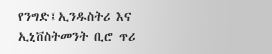የንግድ፤ኢንዱስትሪ እና ኢኒቨስትመንት ቢሮ ጥሪ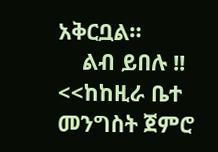አቅርቧል።
    ልብ ይበሉ !! <<ከከዚራ ቤተ መንግስት ጀምሮ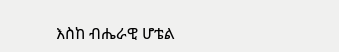እስከ ብሔራዊ ሆቴል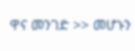ዋና መንገድ >> መሆኑን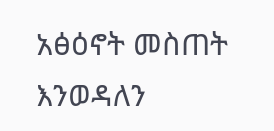አፅዕኖት መስጠት እንወዳለን